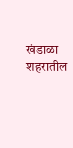खंडाळा शहरातील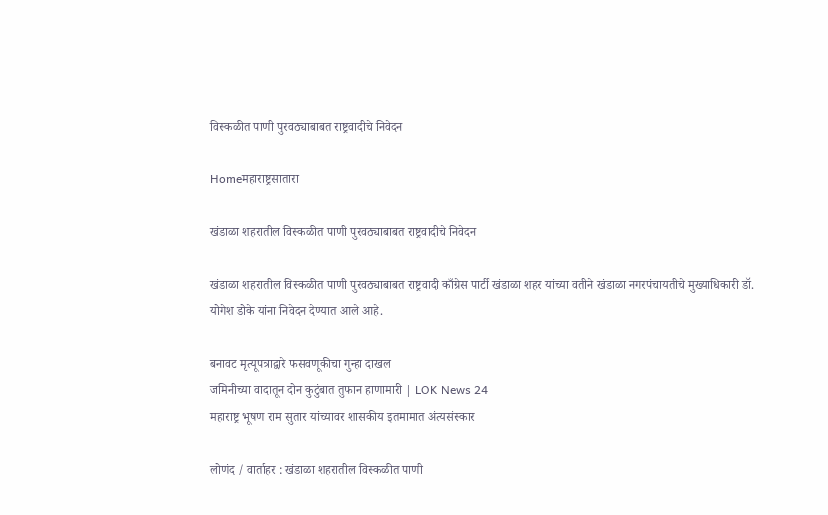विस्कळीत पाणी पुरवठ्याबाबत राष्ट्रवादीचे निवेदन

Homeमहाराष्ट्रसातारा

खंडाळा शहरातील विस्कळीत पाणी पुरवठ्याबाबत राष्ट्रवादीचे निवेदन

खंडाळा शहरातील विस्कळीत पाणी पुरवठ्याबाबत राष्ट्रवादी काँग्रेस पार्टी खंडाळा शहर यांच्या वतीने खंडाळा नगरपंचायतीचे मुख्याधिकारी डॉ. योगेश डोके यांना निवेदन देण्यात आले आहे.

बनावट मृत्यूपत्राद्वारे फसवणूकीचा गुन्हा दाखल
जमिनीच्या वादातून दोन कुटुंबात तुफान हाणामारी | LOK News 24
महाराष्ट्र भूषण राम सुतार यांच्यावर शासकीय इतमामात अंत्यसंस्कार

लोणंद / वार्ताहर : खंडाळा शहरातील विस्कळीत पाणी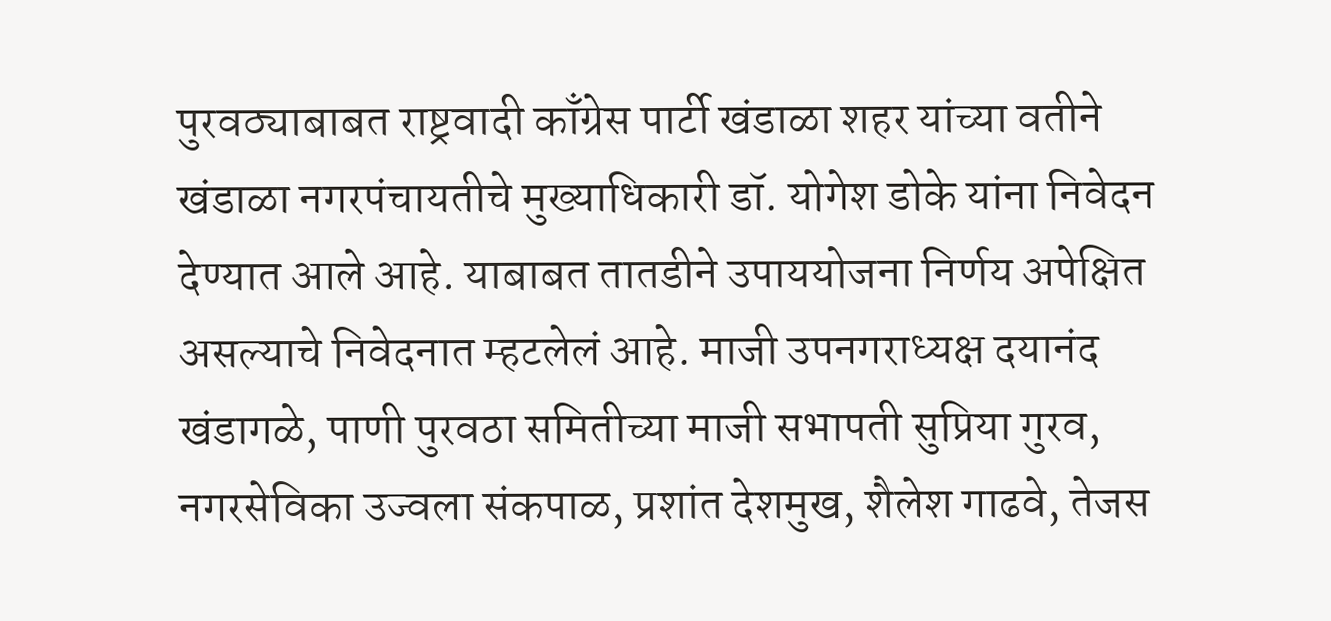पुरवठ्याबाबत राष्ट्रवादी काँग्रेस पार्टी खंडाळा शहर यांच्या वतीने खंडाळा नगरपंचायतीचे मुख्याधिकारी डॉ. योगेश डोके यांना निवेदन देण्यात आले आहे. याबाबत तातडीने उपाययोजना निर्णय अपेक्षित असल्याचे निवेदनात म्हटलेलं आहे. माजी उपनगराध्यक्ष दयानंद खंडागळे, पाणी पुरवठा समितीच्या माजी सभापती सुप्रिया गुरव, नगरसेविका उज्वला संकपाळ, प्रशांत देशमुख, शैलेश गाढवे, तेजस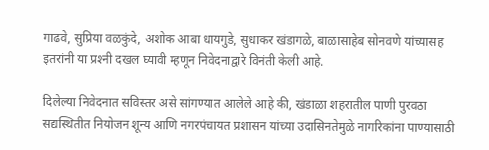गाढवे, सुप्रिया वळकुंदे, अशोक आबा धायगुडे, सुधाकर खंडागळे, बाळासाहेब सोनवणे यांच्यासह इतरांनी या प्रश्‍नी दखल घ्यावी म्हणून निवेदनाद्वारे विनंती केली आहे.

दिलेल्या निवेदनात सविस्तर असे सांगण्यात आलेले आहे की, खंडाळा शहरातील पाणी पुरवठा सद्यस्थितीत नियोजन शून्य आणि नगरपंचायत प्रशासन यांच्या उदासिनतेमुळे नागरिकांना पाण्यासाठी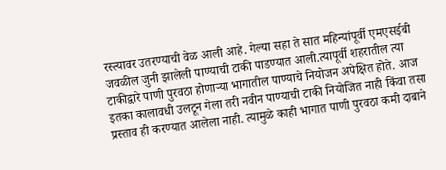रस्त्यावर उतरण्याची वेळ आली आहे. गेल्या सहा ते सात महिन्यांपूर्वी एमएसईबी जवळील जुनी झालेली पाण्याची टाकी पाडण्यात आली.त्यापूर्वी शहरातील त्या टाकीद्वारे पाणी पुरवठा होणार्‍या भागातील पाण्याचे नियोजन अपेक्षित होते. आज इतका कालावधी उलटून गेला तरी नवीन पाण्याची टाकी नियोजित नाही किंवा तसा प्रस्ताव ही करण्यात आलेला नाही. त्यामुळे काही भागात पाणी पुरवठा कमी दाबाने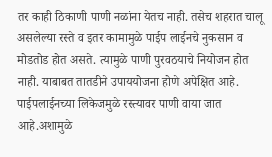तर काही ठिकाणी पाणी नळांना येतच नाही. तसेच शहरात चालू असलेल्या रस्ते व इतर कामामुळे पाईप लाईनचे नुकसान व मोडतोड होत असते. त्यामुळे पाणी पुरवठयाचे नियोजन होत नाही. याबाबत तातडीने उपाययोजना होणे अपेक्षित आहे. पाईपलाईनच्या लिकेजमुळे रस्त्यावर पाणी वाया जात आहे.अशामुळे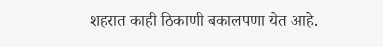शहरात काही ठिकाणी बकालपणा येत आहे.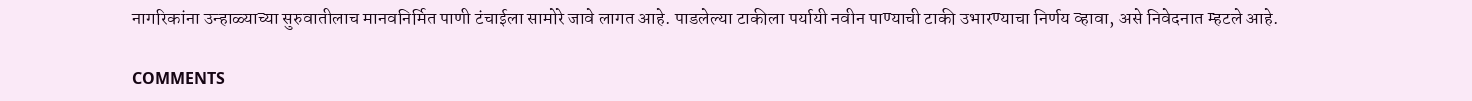नागरिकांना उन्हाळ्याच्या सुरुवातीलाच मानवनिर्मित पाणी टंचाईला सामोरे जावे लागत आहे. पाडलेल्या टाकीला पर्यायी नवीन पाण्याची टाकी उभारण्याचा निर्णय व्हावा, असे निवेदनात म्हटले आहे.

COMMENTS